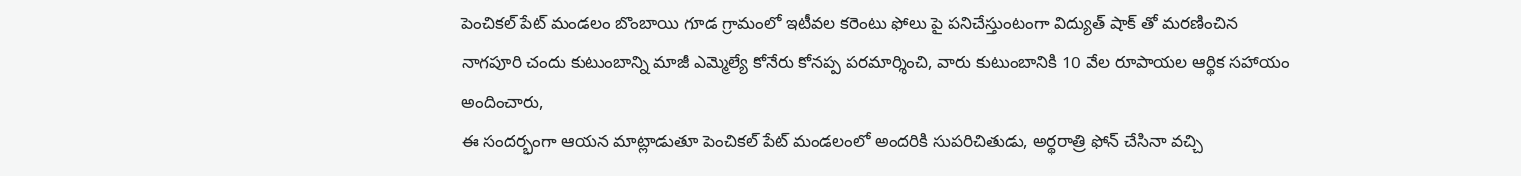పెంచికల్ పేట్ మండలం బొంబాయి గూడ గ్రామంలో ఇటీవల కరెంటు ఫోలు పై పనిచేస్తుంటంగా విద్యుత్ షాక్ తో మరణించిన నాగపూరి చందు కుటుంబాన్ని మాజీ ఎమ్మెల్యే కోనేరు కోనప్ప పరమార్శించి, వారు కుటుంబానికి 10 వేల రూపాయల ఆర్థిక సహాయం అందించారు,
ఈ సందర్భంగా ఆయన మాట్లాడుతూ పెంచికల్ పేట్ మండలంలో అందరికి సుపరిచితుడు, అర్థరాత్రి ఫోన్ చేసినా వచ్చి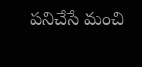పనిచేసే మంచి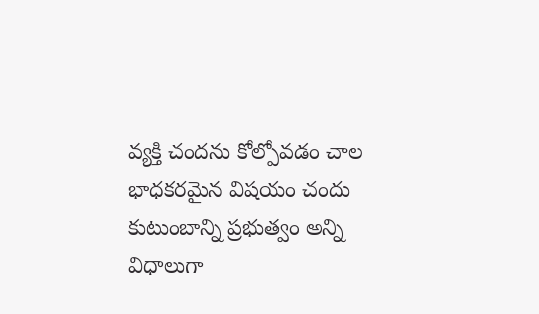వ్యక్తి చందను కోల్పోవడం చాల భాధకరమైన విషయం చందు కుటుంబాన్ని ప్రభుత్వం అన్ని విధాలుగా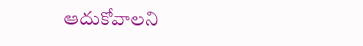ఆదుకోవాలని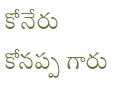కోనేరు కోనప్ప గారు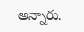అన్నారు.